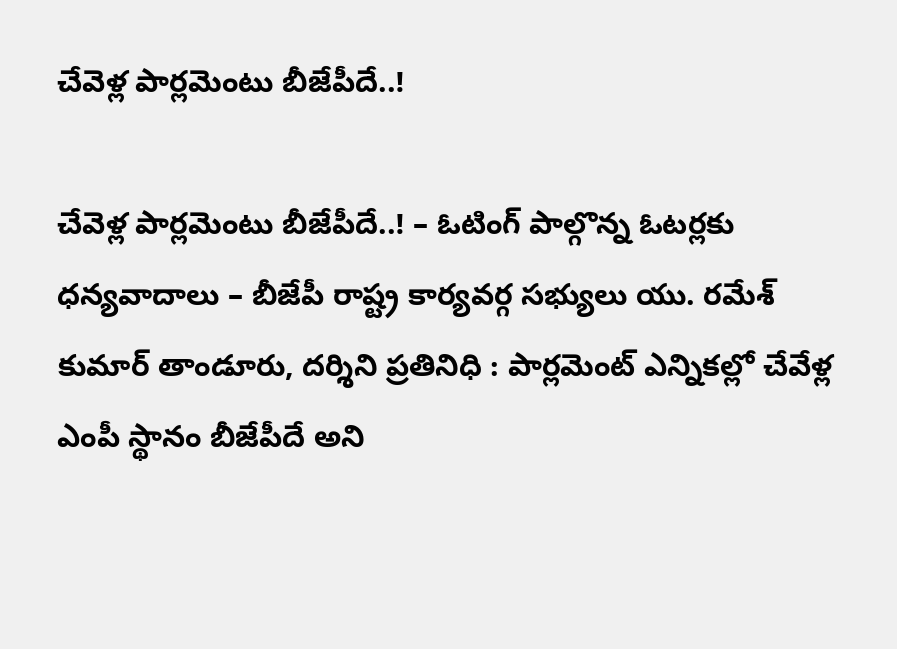చేవెళ్ల పార్లమెంటు బీజేపీదే..!

చేవెళ్ల పార్లమెంటు బీజేపీదే..! – ఓటింగ్ పాల్గొన్న ఓటర్లకు ధన్యవాదాలు – బీజేపీ రాష్ట్ర కార్యవర్గ సభ్యులు యు. రమేశ్ కుమార్ తాండూరు, దర్శిని ప్రతినిధి : పార్లమెంట్ ఎన్నికల్లో చేవేళ్ల ఎంపీ స్థానం బీజేపీదే అని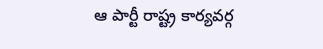ఆ పార్టీ రాష్ట్ర కార్యవర్గ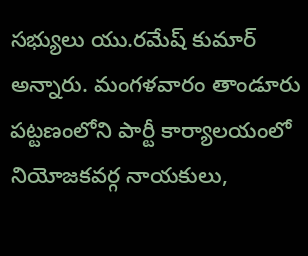సభ్యులు యు.రమేష్‌ కుమార్ అన్నారు. మంగళవారం తాండూరు పట్టణంలోని పార్టీ కార్యాలయంలో నియోజకవర్గ నాయకులు,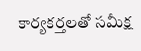కార్యకర్తలతో సమీక్ష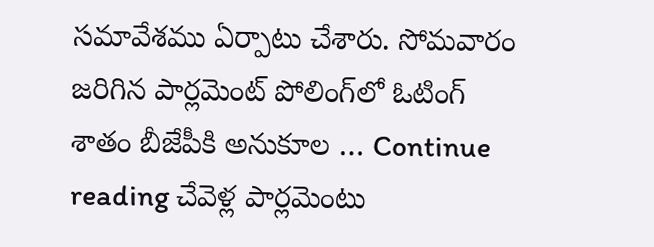సమావేశము ఏర్పాటు చేశారు. సోమవారం జరిగిన పార్లమెంట్ పోలింగ్‌లో ఓటింగ్‌ శాతం బీజేపీకి అనుకూల … Continue reading చేవెళ్ల పార్లమెంటు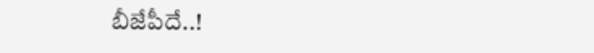బీజేపీదే..!